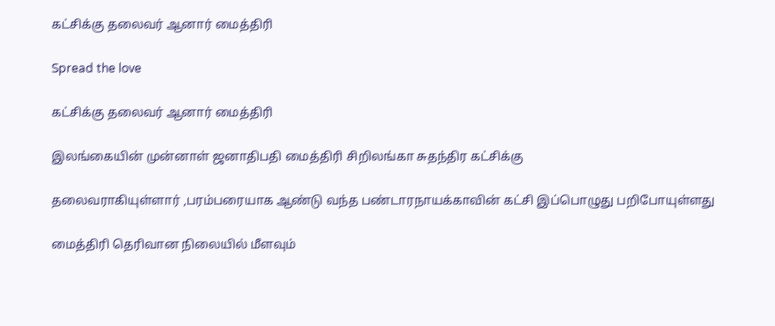கட்சிக்கு தலைவர் ஆனார் மைத்திரி

Spread the love

கட்சிக்கு தலைவர் ஆனார் மைத்திரி

இலங்கையின் முன்னாள் ஜனாதிபதி மைத்திரி சிறிலங்கா சுதந்திர கட்சிக்கு

தலைவராகியுள்ளார் ,பரம்பரையாக ஆண்டு வந்த பண்டாரநாயக்காவின் கட்சி இப்பொழுது பறிபோயுள்ளது

மைத்திரி தெரிவான நிலையில் மீளவும்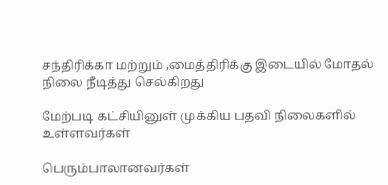சந்திரிக்கா மற்றும் ,மைத்திரிக்கு இடையில் மோதல் நிலை நீடித்து செல்கிறது

மேற்படி கட்சியினுள் முக்கிய பதவி நிலைகளில் உள்ளவர்கள்

பெரும்பாலானவர்கள்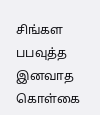சிங்கள பபவுத்த இனவாத கொள்கை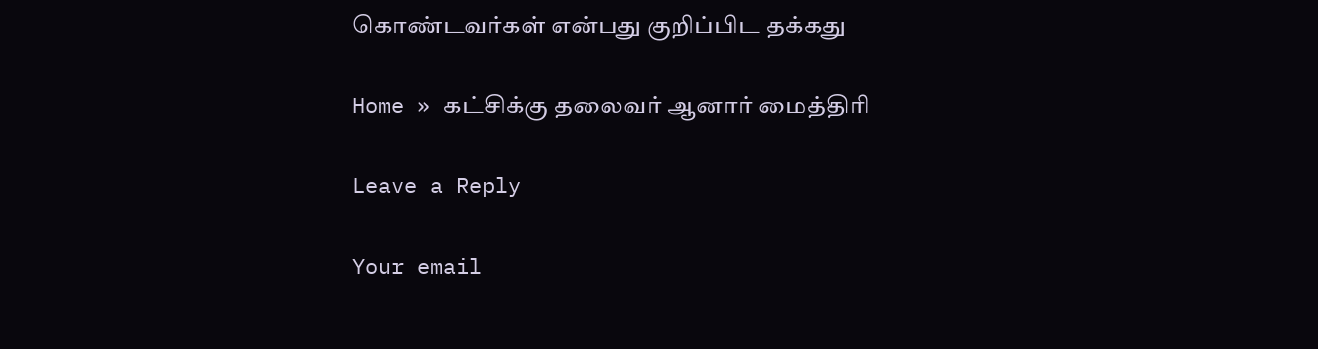கொண்டவர்கள் என்பது குறிப்பிட தக்கது

Home » கட்சிக்கு தலைவர் ஆனார் மைத்திரி

Leave a Reply

Your email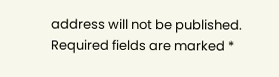address will not be published. Required fields are marked *